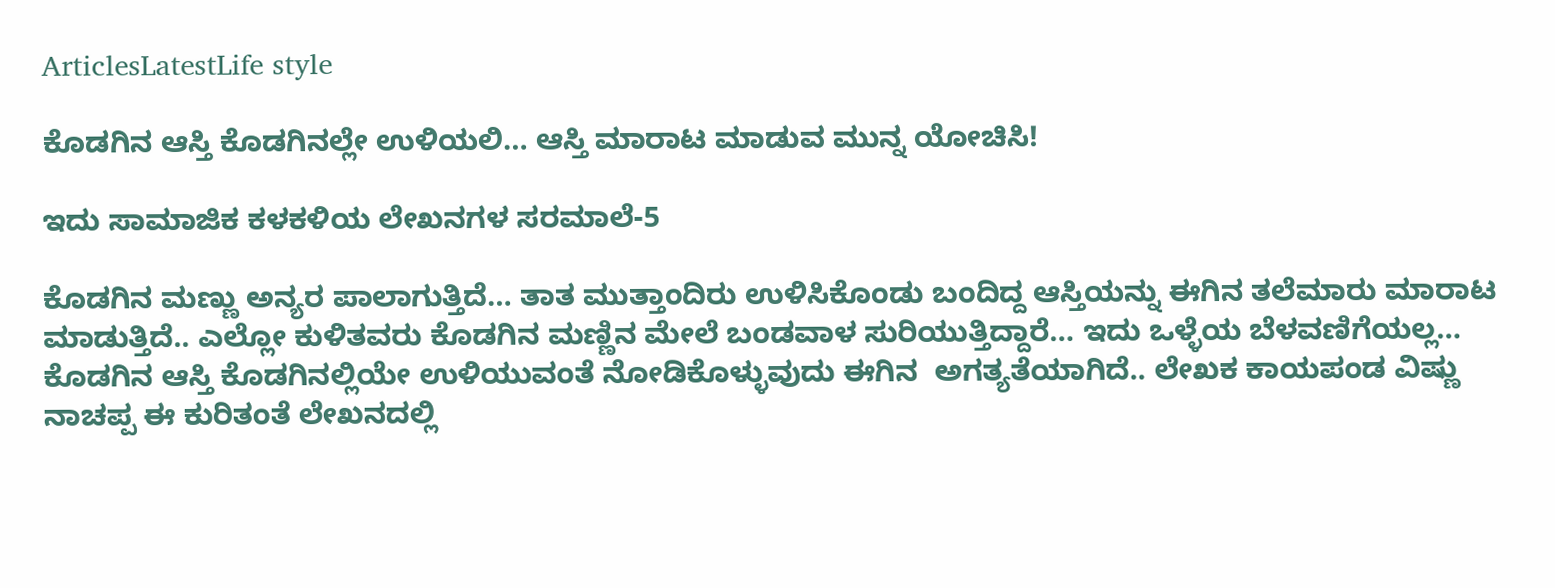ArticlesLatestLife style

ಕೊಡಗಿನ ಆಸ್ತಿ ಕೊಡಗಿನಲ್ಲೇ ಉಳಿಯಲಿ… ಆಸ್ತಿ ಮಾರಾಟ ಮಾಡುವ ಮುನ್ನ ಯೋಚಿಸಿ!

ಇದು ಸಾಮಾಜಿಕ ಕಳಕಳಿಯ ಲೇಖನಗಳ ಸರಮಾಲೆ-5

ಕೊಡಗಿನ ಮಣ್ಣು ಅನ್ಯರ ಪಾಲಾಗುತ್ತಿದೆ… ತಾತ ಮುತ್ತಾಂದಿರು ಉಳಿಸಿಕೊಂಡು ಬಂದಿದ್ದ ಆಸ್ತಿಯನ್ನು ಈಗಿನ ತಲೆಮಾರು ಮಾರಾಟ ಮಾಡುತ್ತಿದೆ.. ಎಲ್ಲೋ ಕುಳಿತವರು ಕೊಡಗಿನ ಮಣ್ಣಿನ ಮೇಲೆ ಬಂಡವಾಳ ಸುರಿಯುತ್ತಿದ್ದಾರೆ… ಇದು ಒಳ್ಳೆಯ ಬೆಳವಣಿಗೆಯಲ್ಲ… ಕೊಡಗಿನ ಆಸ್ತಿ ಕೊಡಗಿನಲ್ಲಿಯೇ ಉಳಿಯುವಂತೆ ನೋಡಿಕೊಳ್ಳುವುದು ಈಗಿನ  ಅಗತ್ಯತೆಯಾಗಿದೆ.. ಲೇಖಕ ಕಾಯಪಂಡ ವಿಷ್ಣು ನಾಚಪ್ಪ ಈ ಕುರಿತಂತೆ ಲೇಖನದಲ್ಲಿ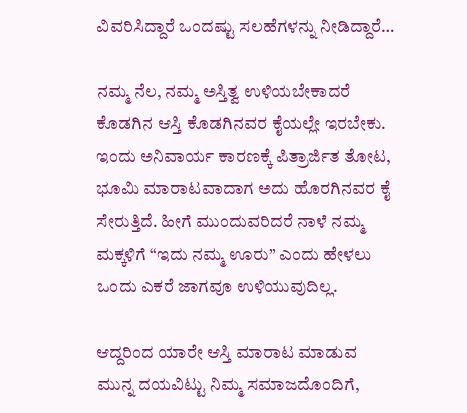ವಿವರಿಸಿದ್ದಾರೆ ಒಂದಷ್ಟು ಸಲಹೆಗಳನ್ನು ನೀಡಿದ್ದಾರೆ…

ನಮ್ಮ ನೆಲ, ನಮ್ಮ ಅಸ್ತಿತ್ವ ಉಳಿಯಬೇಕಾದರೆ ಕೊಡಗಿನ ಆಸ್ತಿ ಕೊಡಗಿನವರ ಕೈಯಲ್ಲೇ ಇರಬೇಕು. ಇಂದು ಅನಿವಾರ್ಯ ಕಾರಣಕ್ಕೆ ಪಿತ್ರಾರ್ಜಿತ ತೋಟ, ಭೂಮಿ ಮಾರಾಟವಾದಾಗ ಅದು ಹೊರಗಿನವರ ಕೈ ಸೇರುತ್ತಿದೆ. ಹೀಗೆ ಮುಂದುವರಿದರೆ ನಾಳೆ ನಮ್ಮ ಮಕ್ಕಳಿಗೆ “ಇದು ನಮ್ಮ ಊರು” ಎಂದು ಹೇಳಲು ಒಂದು ಎಕರೆ ಜಾಗವೂ ಉಳಿಯುವುದಿಲ್ಲ.

ಆದ್ದರಿಂದ ಯಾರೇ ಆಸ್ತಿ ಮಾರಾಟ ಮಾಡುವ ಮುನ್ನ ದಯವಿಟ್ಟು ನಿಮ್ಮ ಸಮಾಜದೊಂದಿಗೆ,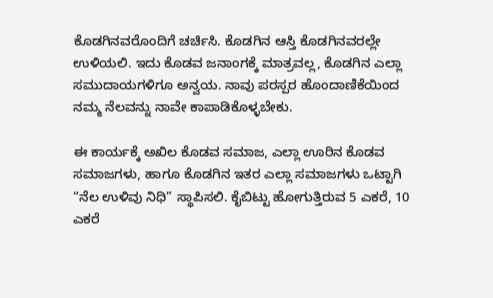ಕೊಡಗಿನವರೊಂದಿಗೆ ಚರ್ಚಿಸಿ. ಕೊಡಗಿನ ಆಸ್ತಿ ಕೊಡಗಿನವರಲ್ಲೇ ಉಳಿಯಲಿ. ಇದು ಕೊಡವ ಜನಾಂಗಕ್ಕೆ ಮಾತ್ರವಲ್ಲ, ಕೊಡಗಿನ ಎಲ್ಲಾ ಸಮುದಾಯಗಳಿಗೂ ಅನ್ವಯ. ನಾವು ಪರಸ್ಪರ ಹೊಂದಾಣಿಕೆಯಿಂದ ನಮ್ಮ ನೆಲವನ್ನು ನಾವೇ ಕಾಪಾಡಿಕೊಳ್ಳಬೇಕು.

ಈ ಕಾರ್ಯಕ್ಕೆ ಅಖಿಲ ಕೊಡವ ಸಮಾಜ, ಎಲ್ಲಾ ಊರಿನ ಕೊಡವ ಸಮಾಜಗಳು, ಹಾಗೂ ಕೊಡಗಿನ ಇತರ ಎಲ್ಲಾ ಸಮಾಜಗಳು ಒಟ್ಟಾಗಿ “ನೆಲ ಉಳಿವು ನಿಧಿ” ಸ್ಥಾಪಿಸಲಿ. ಕೈಬಿಟ್ಟು ಹೋಗುತ್ತಿರುವ 5 ಎಕರೆ, 10 ಎಕರೆ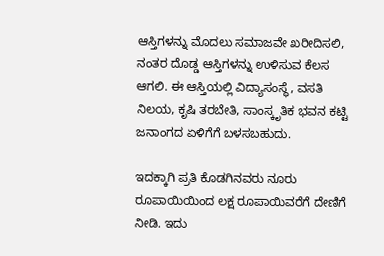ಆಸ್ತಿಗಳನ್ನು ಮೊದಲು ಸಮಾಜವೇ ಖರೀದಿಸಲಿ, ನಂತರ ದೊಡ್ಡ ಆಸ್ತಿಗಳನ್ನು ಉಳಿಸುವ ಕೆಲಸ ಆಗಲಿ. ಈ ಆಸ್ತಿಯಲ್ಲಿ ವಿದ್ಯಾಸಂಸ್ಥೆ, ವಸತಿ ನಿಲಯ, ಕೃಷಿ ತರಬೇತಿ, ಸಾಂಸ್ಕೃತಿಕ ಭವನ ಕಟ್ಟಿ ಜನಾಂಗದ ಏಳಿಗೆಗೆ ಬಳಸಬಹುದು.

ಇದಕ್ಕಾಗಿ ಪ್ರತಿ ಕೊಡಗಿನವರು ನೂರು ರೂಪಾಯಿಯಿಂದ ಲಕ್ಷ ರೂಪಾಯಿವರೆಗೆ ದೇಣಿಗೆ ನೀಡಿ. ಇದು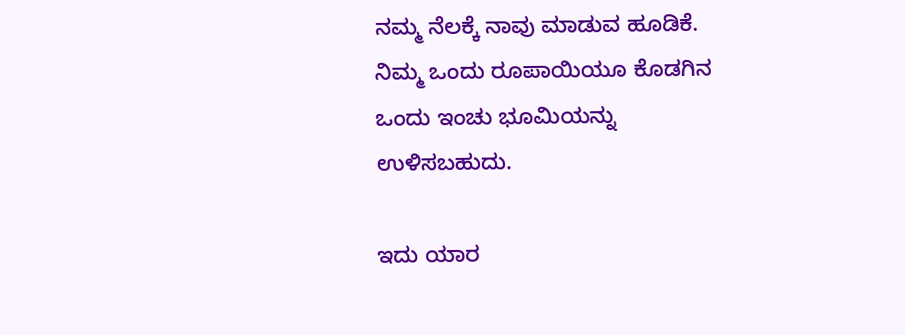ನಮ್ಮ ನೆಲಕ್ಕೆ ನಾವು ಮಾಡುವ ಹೂಡಿಕೆ. ನಿಮ್ಮ ಒಂದು ರೂಪಾಯಿಯೂ ಕೊಡಗಿನ ಒಂದು ಇಂಚು ಭೂಮಿಯನ್ನು ಉಳಿಸಬಹುದು.

ಇದು ಯಾರ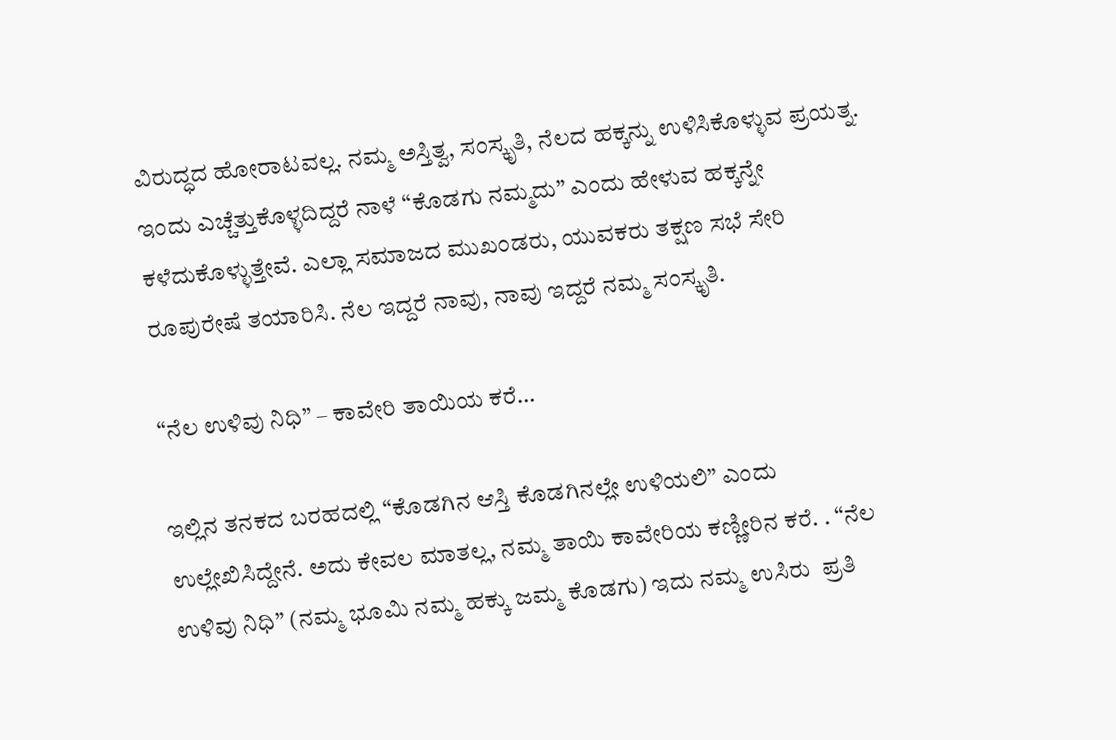ವಿರುದ್ಧದ ಹೋರಾಟವಲ್ಲ. ನಮ್ಮ ಅಸ್ತಿತ್ವ, ಸಂಸ್ಕೃತಿ, ನೆಲದ ಹಕ್ಕನ್ನು ಉಳಿಸಿಕೊಳ್ಳುವ ಪ್ರಯತ್ನ. ಇಂದು ಎಚ್ಚೆತ್ತುಕೊಳ್ಳದಿದ್ದರೆ ನಾಳೆ “ಕೊಡಗು ನಮ್ಮದು” ಎಂದು ಹೇಳುವ ಹಕ್ಕನ್ನೇ ಕಳೆದುಕೊಳ್ಳುತ್ತೇವೆ. ಎಲ್ಲಾ ಸಮಾಜದ ಮುಖಂಡರು, ಯುವಕರು ತಕ್ಷಣ ಸಭೆ ಸೇರಿ ರೂಪುರೇಷೆ ತಯಾರಿಸಿ. ನೆಲ ಇದ್ದರೆ ನಾವು, ನಾವು ಇದ್ದರೆ ನಮ್ಮ ಸಂಸ್ಕೃತಿ.

“ನೆಲ ಉಳಿವು ನಿಧಿ” – ಕಾವೇರಿ ತಾಯಿಯ ಕರೆ…

ಇಲ್ಲಿನ ತನಕದ ಬರಹದಲ್ಲಿ “ಕೊಡಗಿನ ಆಸ್ತಿ ಕೊಡಗಿನಲ್ಲೇ ಉಳಿಯಲಿ” ಎಂದು ಉಲ್ಲೇಖಿಸಿದ್ದೇನೆ. ಅದು ಕೇವಲ ಮಾತಲ್ಲ, ನಮ್ಮ ತಾಯಿ ಕಾವೇರಿಯ ಕಣ್ಣೀರಿನ ಕರೆ. . “ನೆಲ ಉಳಿವು ನಿಧಿ” (ನಮ್ಮ ಭೂಮಿ ನಮ್ಮ ಹಕ್ಕು ಜಮ್ಮ ಕೊಡಗು) ಇದು ನಮ್ಮ ಉಸಿರು  ಪ್ರತಿ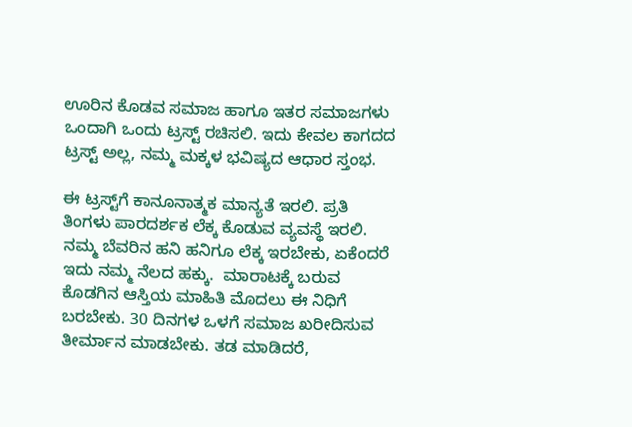ಊರಿನ ಕೊಡವ ಸಮಾಜ ಹಾಗೂ ಇತರ ಸಮಾಜಗಳು ಒಂದಾಗಿ ಒಂದು ಟ್ರಸ್ಟ್ ರಚಿಸಲಿ. ಇದು ಕೇವಲ ಕಾಗದದ ಟ್ರಸ್ಟ್ ಅಲ್ಲ, ನಮ್ಮ ಮಕ್ಕಳ ಭವಿಷ್ಯದ ಆಧಾರ ಸ್ತಂಭ.

ಈ ಟ್ರಸ್ಟ್‌ಗೆ ಕಾನೂನಾತ್ಮಕ ಮಾನ್ಯತೆ ಇರಲಿ. ಪ್ರತಿ ತಿಂಗಳು ಪಾರದರ್ಶಕ ಲೆಕ್ಕ ಕೊಡುವ ವ್ಯವಸ್ಥೆ ಇರಲಿ. ನಮ್ಮ ಬೆವರಿನ ಹನಿ ಹನಿಗೂ ಲೆಕ್ಕ ಇರಬೇಕು, ಏಕೆಂದರೆ ಇದು ನಮ್ಮ ನೆಲದ ಹಕ್ಕು.  ಮಾರಾಟಕ್ಕೆ ಬರುವ ಕೊಡಗಿನ ಆಸ್ತಿಯ ಮಾಹಿತಿ ಮೊದಲು ಈ ನಿಧಿಗೆ ಬರಬೇಕು. 30 ದಿನಗಳ ಒಳಗೆ ಸಮಾಜ ಖರೀದಿಸುವ ತೀರ್ಮಾನ ಮಾಡಬೇಕು. ತಡ ಮಾಡಿದರೆ,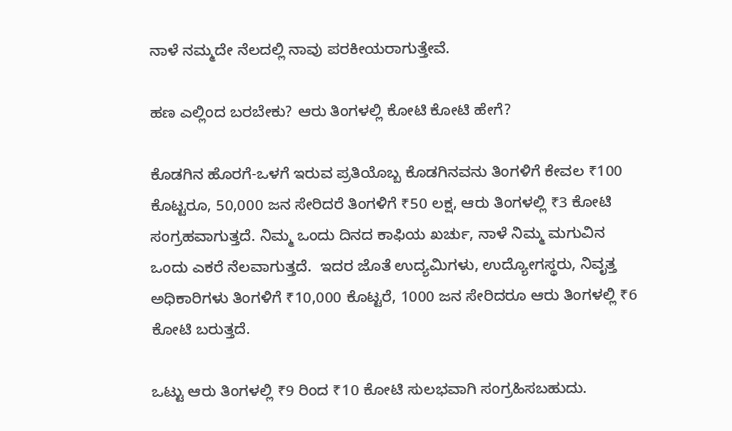ನಾಳೆ ನಮ್ಮದೇ ನೆಲದಲ್ಲಿ ನಾವು ಪರಕೀಯರಾಗುತ್ತೇವೆ.

ಹಣ ಎಲ್ಲಿಂದ ಬರಬೇಕು? ಆರು ತಿಂಗಳಲ್ಲಿ ಕೋಟಿ ಕೋಟಿ ಹೇಗೆ?

ಕೊಡಗಿನ ಹೊರಗೆ-ಒಳಗೆ ಇರುವ ಪ್ರತಿಯೊಬ್ಬ ಕೊಡಗಿನವನು ತಿಂಗಳಿಗೆ ಕೇವಲ ₹100 ಕೊಟ್ಟರೂ, 50,000 ಜನ ಸೇರಿದರೆ ತಿಂಗಳಿಗೆ ₹50 ಲಕ್ಷ, ಆರು ತಿಂಗಳಲ್ಲಿ ₹3 ಕೋಟಿ ಸಂಗ್ರಹವಾಗುತ್ತದೆ. ನಿಮ್ಮ ಒಂದು ದಿನದ ಕಾಫಿಯ ಖರ್ಚು, ನಾಳೆ ನಿಮ್ಮ ಮಗುವಿನ ಒಂದು ಎಕರೆ ನೆಲವಾಗುತ್ತದೆ.  ಇದರ ಜೊತೆ ಉದ್ಯಮಿಗಳು, ಉದ್ಯೋಗಸ್ಥರು, ನಿವೃತ್ತ ಅಧಿಕಾರಿಗಳು ತಿಂಗಳಿಗೆ ₹10,000 ಕೊಟ್ಟರೆ, 1000 ಜನ ಸೇರಿದರೂ ಆರು ತಿಂಗಳಲ್ಲಿ ₹6 ಕೋಟಿ ಬರುತ್ತದೆ.

ಒಟ್ಟು ಆರು ತಿಂಗಳಲ್ಲಿ ₹9 ರಿಂದ ₹10 ಕೋಟಿ ಸುಲಭವಾಗಿ ಸಂಗ್ರಹಿಸಬಹುದು.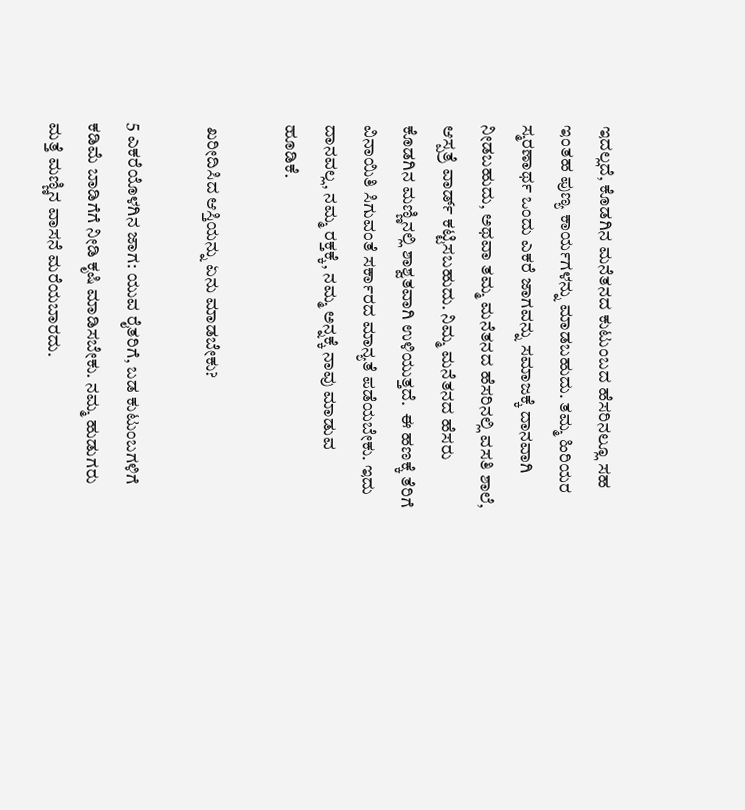ಇದಲ್ಲದೆ, ಕೊಡಗಿನ ಮನೆತನದ ಕುಟುಂಬದ ಹೆಸರಿನಲ್ಲೂ ಸಹ ಇಂತಹ ಪುಣ್ಯ ಕಾರ್ಯಗಳನ್ನು ಮಾಡಬಹುದು. ತಮ್ಮ ಹಿರಿಯರ ಸ್ಮರಣಾರ್ಥ ಒಂದು ಎಕರೆ ಜಾಗವನ್ನು ಸಮಾಜಕ್ಕೆ ದಾನವಾಗಿ ನೀಡಬಹುದು, ಅಥವಾ ತಮ್ಮ ಮನೆತನದ ಹೆಸರಿನಲ್ಲಿ ವಸತಿ ಶಾಲೆ, ಆಸ್ಪತ್ರೆ ವಾರ್ಡ್ ಕಟ್ಟಿಸಬಹುದು. ನಿಮ್ಮ ಮನೆತನದ ಹೆಸರು ಕೊಡಗಿನ ಮಣ್ಣಿನಲ್ಲಿ ಶಾಶ್ವತವಾಗಿ ಉಳಿಯುತ್ತದೆ.  ಈ ಹಣಕ್ಕೆ ತೆರಿಗೆ ವಿನಾಯಿತಿ ಸಿಗುವಂತೆ ಸರ್ಕಾರದ ಮಾನ್ಯತೆ ಪಡೆಯಬೇಕು. ಇದು ದಾನವಲ್ಲ, ನಮ್ಮ ರಕ್ತಕ್ಕೆ, ನಮ್ಮ ಅನ್ನಕ್ಕೆ ನಾವು ಮಾಡುವ ಹೂಡಿಕೆ.

 ಖರೀದಿಸಿದ ಆಸ್ತಿಯನ್ನು ಏನು ಮಾಡಬೇಕು?

5 ಎಕರೆಯೊಳಗಿನ ಜಾಗ: ಯುವ ರೈತರಿಗೆ, ಬಡ ಕುಟುಂಬಗಳಿಗೆ ಕಡಿಮೆ ಬಾಡಿಗೆಗೆ ನೀಡಿ ಕೃಷಿ ಮಾಡಿಸಬೇಕು. ನಮ್ಮ ಹುಡುಗರು ಮತ್ತೆ ಮಣ್ಣಿನ ವಾಸನೆ ಮರೆಯಬಾರದು.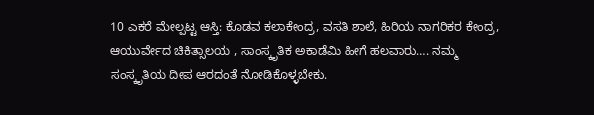10 ಎಕರೆ ಮೇಲ್ಪಟ್ಟ ಆಸ್ತಿ: ಕೊಡವ ಕಲಾಕೇಂದ್ರ, ವಸತಿ ಶಾಲೆ, ಹಿರಿಯ ನಾಗರಿಕರ ಕೇಂದ್ರ, ಆಯುರ್ವೇದ ಚಿಕಿತ್ಸಾಲಯ , ಸಾಂಸ್ಕೃತಿಕ ಅಕಾಡೆಮಿ ಹೀಗೆ ಹಲವಾರು…. ನಮ್ಮ ಸಂಸ್ಕೃತಿಯ ದೀಪ ಆರದಂತೆ ನೋಡಿಕೊಳ್ಳಬೇಕು.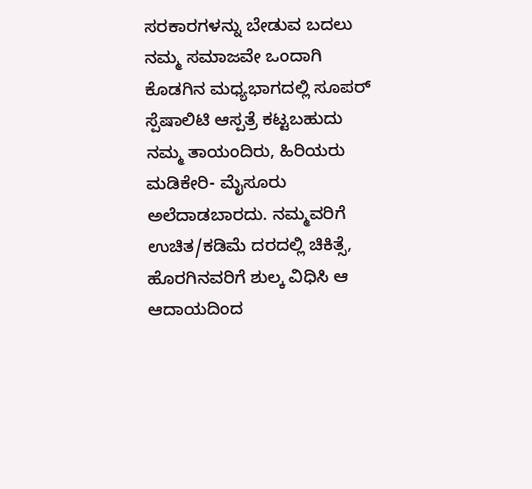ಸರಕಾರಗಳನ್ನು ಬೇಡುವ ಬದಲು ನಮ್ಮ ಸಮಾಜವೇ ಒಂದಾಗಿ ಕೊಡಗಿನ ಮಧ್ಯಭಾಗದಲ್ಲಿ ಸೂಪರ್ ಸ್ಪೆಷಾಲಿಟಿ ಆಸ್ಪತ್ರೆ ಕಟ್ಟಬಹುದು ನಮ್ಮ ತಾಯಂದಿರು, ಹಿರಿಯರು ಮಡಿಕೇರಿ- ಮೈಸೂರು ಅಲೆದಾಡಬಾರದು. ನಮ್ಮವರಿಗೆ ಉಚಿತ/ಕಡಿಮೆ ದರದಲ್ಲಿ ಚಿಕಿತ್ಸೆ, ಹೊರಗಿನವರಿಗೆ ಶುಲ್ಕ ವಿಧಿಸಿ ಆ ಆದಾಯದಿಂದ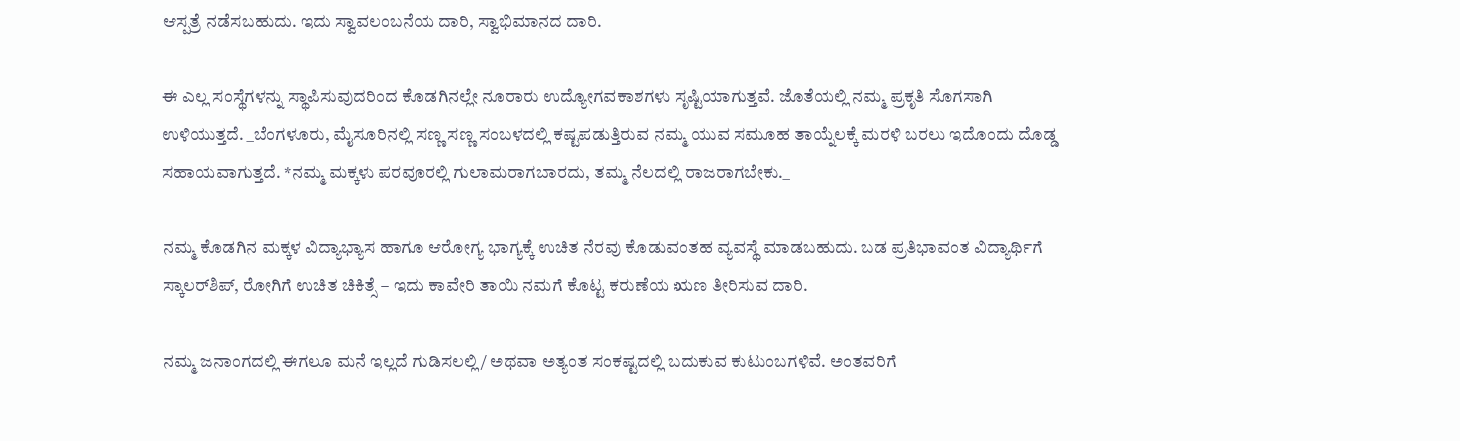ಆಸ್ಪತ್ರೆ ನಡೆಸಬಹುದು. ಇದು ಸ್ವಾವಲಂಬನೆಯ ದಾರಿ, ಸ್ವಾಭಿಮಾನದ ದಾರಿ.

ಈ ಎಲ್ಲ ಸಂಸ್ಥೆಗಳನ್ನು ಸ್ಥಾಪಿಸುವುದರಿಂದ ಕೊಡಗಿನಲ್ಲೇ ನೂರಾರು ಉದ್ಯೋಗವಕಾಶಗಳು ಸೃಷ್ಟಿಯಾಗುತ್ತವೆ. ಜೊತೆಯಲ್ಲಿ ನಮ್ಮ ಪ್ರಕೃತಿ ಸೊಗಸಾಗಿ ಉಳಿಯುತ್ತದೆ. _ಬೆಂಗಳೂರು, ಮೈಸೂರಿನಲ್ಲಿ ಸಣ್ಣ ಸಣ್ಣ ಸಂಬಳದಲ್ಲಿ ಕಷ್ಟಪಡುತ್ತಿರುವ ನಮ್ಮ ಯುವ ಸಮೂಹ ತಾಯ್ನೆಲಕ್ಕೆ ಮರಳಿ ಬರಲು ಇದೊಂದು ದೊಡ್ಡ ಸಹಾಯವಾಗುತ್ತದೆ. *ನಮ್ಮ ಮಕ್ಕಳು ಪರವೂರಲ್ಲಿ ಗುಲಾಮರಾಗಬಾರದು, ತಮ್ಮ ನೆಲದಲ್ಲಿ ರಾಜರಾಗಬೇಕು._

ನಮ್ಮ ಕೊಡಗಿನ ಮಕ್ಕಳ ವಿದ್ಯಾಭ್ಯಾಸ ಹಾಗೂ ಆರೋಗ್ಯ ಭಾಗ್ಯಕ್ಕೆ ಉಚಿತ ನೆರವು ಕೊಡುವಂತಹ ವ್ಯವಸ್ಥೆ ಮಾಡಬಹುದು. ಬಡ ಪ್ರತಿಭಾವಂತ ವಿದ್ಯಾರ್ಥಿಗೆ ಸ್ಕಾಲರ್‌ಶಿಪ್, ರೋಗಿಗೆ ಉಚಿತ ಚಿಕಿತ್ಸೆ – ಇದು ಕಾವೇರಿ ತಾಯಿ ನಮಗೆ ಕೊಟ್ಟ ಕರುಣೆಯ ಋಣ ತೀರಿಸುವ ದಾರಿ.

ನಮ್ಮ ಜನಾಂಗದಲ್ಲಿ ಈಗಲೂ ಮನೆ ಇಲ್ಲದೆ ಗುಡಿಸಲಲ್ಲಿ/ ಅಥವಾ ಅತ್ಯಂತ ಸಂಕಷ್ಟದಲ್ಲಿ ಬದುಕುವ ಕುಟುಂಬಗಳಿವೆ. ಅಂತವರಿಗೆ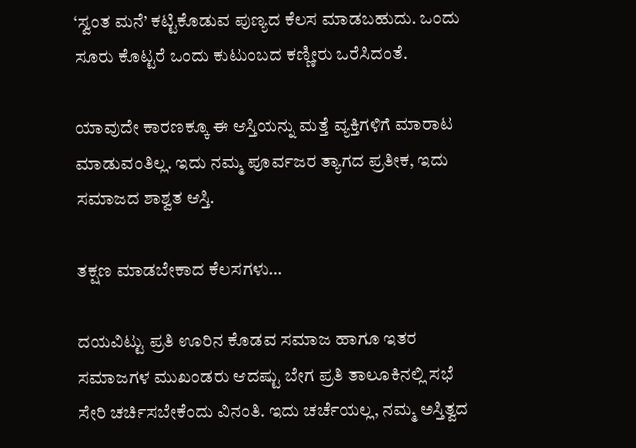‘ಸ್ವಂತ ಮನೆ’ ಕಟ್ಟಿಕೊಡುವ ಪುಣ್ಯದ ಕೆಲಸ ಮಾಡಬಹುದು. ಒಂದು ಸೂರು ಕೊಟ್ಟರೆ ಒಂದು ಕುಟುಂಬದ ಕಣ್ಣೀರು ಒರೆಸಿದಂತೆ.

ಯಾವುದೇ ಕಾರಣಕ್ಕೂ ಈ ಆಸ್ತಿಯನ್ನು ಮತ್ತೆ ವ್ಯಕ್ತಿಗಳಿಗೆ ಮಾರಾಟ ಮಾಡುವಂತಿಲ್ಲ. ಇದು ನಮ್ಮ ಪೂರ್ವಜರ ತ್ಯಾಗದ ಪ್ರತೀಕ, ಇದು ಸಮಾಜದ ಶಾಶ್ವತ ಆಸ್ತಿ.

ತಕ್ಷಣ ಮಾಡಬೇಕಾದ ಕೆಲಸಗಳು…

ದಯವಿಟ್ಟು ಪ್ರತಿ ಊರಿನ ಕೊಡವ ಸಮಾಜ ಹಾಗೂ ಇತರ ಸಮಾಜಗಳ ಮುಖಂಡರು ಆದಷ್ಟು ಬೇಗ ಪ್ರತಿ ತಾಲೂಕಿನಲ್ಲಿ ಸಭೆ ಸೇರಿ ಚರ್ಚಿಸಬೇಕೆಂದು ವಿನಂತಿ. ಇದು ಚರ್ಚೆಯಲ್ಲ, ನಮ್ಮ ಅಸ್ತಿತ್ವದ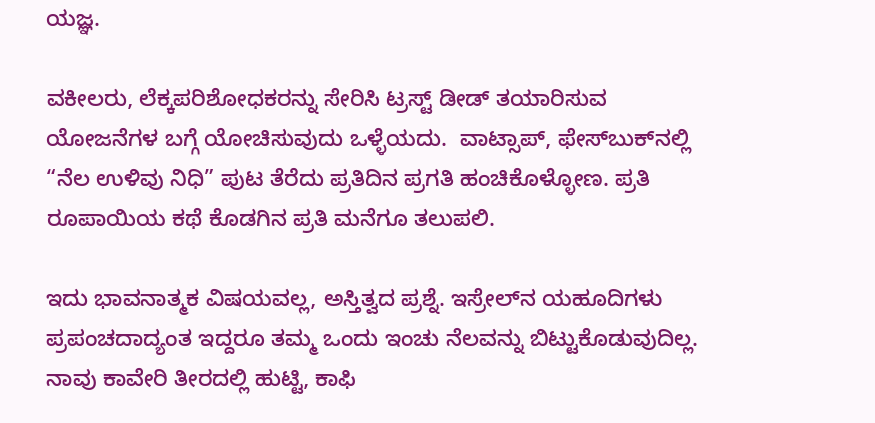ಯಜ್ಞ.

ವಕೀಲರು, ಲೆಕ್ಕಪರಿಶೋಧಕರನ್ನು ಸೇರಿಸಿ ಟ್ರಸ್ಟ್ ಡೀಡ್ ತಯಾರಿಸುವ ಯೋಜನೆಗಳ ಬಗ್ಗೆ ಯೋಚಿಸುವುದು ಒಳ್ಳೆಯದು.  ವಾಟ್ಸಾಪ್, ಫೇಸ್‌ಬುಕ್‌ನಲ್ಲಿ “ನೆಲ ಉಳಿವು ನಿಧಿ” ಪುಟ ತೆರೆದು ಪ್ರತಿದಿನ ಪ್ರಗತಿ ಹಂಚಿಕೊಳ್ಳೋಣ. ಪ್ರತಿ ರೂಪಾಯಿಯ ಕಥೆ ಕೊಡಗಿನ ಪ್ರತಿ ಮನೆಗೂ ತಲುಪಲಿ.

ಇದು ಭಾವನಾತ್ಮಕ ವಿಷಯವಲ್ಲ, ಅಸ್ತಿತ್ವದ ಪ್ರಶ್ನೆ. ಇಸ್ರೇಲ್‌ನ ಯಹೂದಿಗಳು ಪ್ರಪಂಚದಾದ್ಯಂತ ಇದ್ದರೂ ತಮ್ಮ ಒಂದು ಇಂಚು ನೆಲವನ್ನು ಬಿಟ್ಟುಕೊಡುವುದಿಲ್ಲ. ನಾವು ಕಾವೇರಿ ತೀರದಲ್ಲಿ ಹುಟ್ಟಿ, ಕಾಫಿ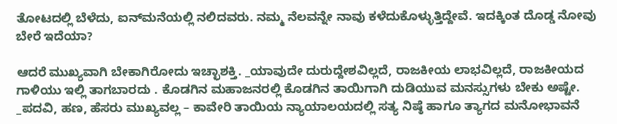ತೋಟದಲ್ಲಿ ಬೆಳೆದು, ಐನ್‌ಮನೆಯಲ್ಲಿ ನಲಿದವರು. ನಮ್ಮ ನೆಲವನ್ನೇ ನಾವು ಕಳೆದುಕೊಳ್ಳುತ್ತಿದ್ದೇವೆ. ಇದಕ್ಕಿಂತ ದೊಡ್ಡ ನೋವು ಬೇರೆ ಇದೆಯಾ?

ಆದರೆ ಮುಖ್ಯವಾಗಿ ಬೇಕಾಗಿರೋದು ಇಚ್ಛಾಶಕ್ತಿ. _ಯಾವುದೇ ದುರುದ್ದೇಶವಿಲ್ಲದೆ, ರಾಜಕೀಯ ಲಾಭವಿಲ್ಲದೆ, ರಾಜಕೀಯದ ಗಾಳಿಯು ಇಲ್ಲಿ ತಾಗಬಾರದು . ಕೊಡಗಿನ ಮಹಾಜನರಲ್ಲಿ ಕೊಡಗಿನ ತಾಯಿಗಾಗಿ ದುಡಿಯುವ ಮನಸ್ಸುಗಳು ಬೇಕು ಅಷ್ಟೇ. _ಪದವಿ, ಹಣ, ಹೆಸರು ಮುಖ್ಯವಲ್ಲ – ಕಾವೇರಿ ತಾಯಿಯ ನ್ಯಾಯಾಲಯದಲ್ಲಿ ಸತ್ಯ ನಿಷ್ಠೆ ಹಾಗೂ ತ್ಯಾಗದ ಮನೋಭಾವನೆ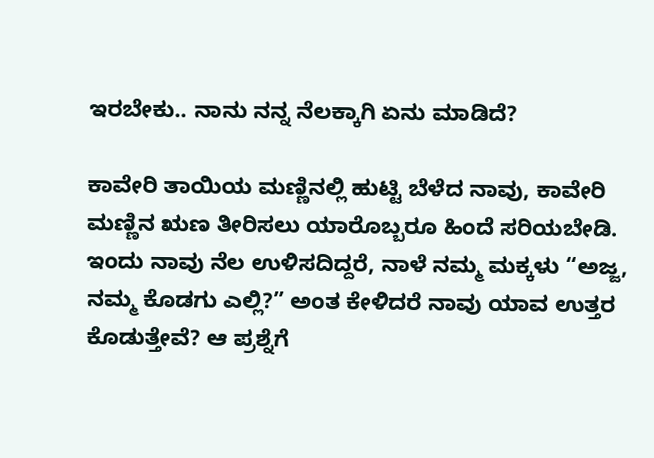ಇರಬೇಕು.. ನಾನು ನನ್ನ ನೆಲಕ್ಕಾಗಿ ಏನು ಮಾಡಿದೆ?

ಕಾವೇರಿ ತಾಯಿಯ ಮಣ್ಣಿನಲ್ಲಿ ಹುಟ್ಟಿ ಬೆಳೆದ ನಾವು, ಕಾವೇರಿ ಮಣ್ಣಿನ ಋಣ ತೀರಿಸಲು ಯಾರೊಬ್ಬರೂ ಹಿಂದೆ ಸರಿಯಬೇಡಿ. ಇಂದು ನಾವು ನೆಲ ಉಳಿಸದಿದ್ದರೆ, ನಾಳೆ ನಮ್ಮ ಮಕ್ಕಳು “ಅಜ್ಜ, ನಮ್ಮ ಕೊಡಗು ಎಲ್ಲಿ?” ಅಂತ ಕೇಳಿದರೆ ನಾವು ಯಾವ ಉತ್ತರ ಕೊಡುತ್ತೇವೆ? ಆ ಪ್ರಶ್ನೆಗೆ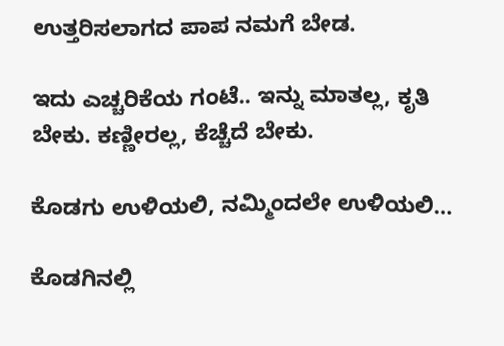ಉತ್ತರಿಸಲಾಗದ ಪಾಪ ನಮಗೆ ಬೇಡ.

ಇದು ಎಚ್ಚರಿಕೆಯ ಗಂಟೆ.. ಇನ್ನು ಮಾತಲ್ಲ, ಕೃತಿ ಬೇಕು. ಕಣ್ಣೀರಲ್ಲ, ಕೆಚ್ಚೆದೆ ಬೇಕು.

ಕೊಡಗು ಉಳಿಯಲಿ, ನಮ್ಮಿಂದಲೇ ಉಳಿಯಲಿ…

ಕೊಡಗಿನಲ್ಲಿ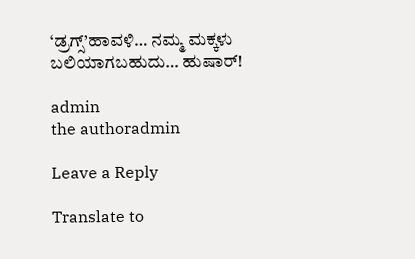‘ಡ್ರಗ್ಸ್’ಹಾವಳಿ… ನಮ್ಮ ಮಕ್ಕಳು ಬಲಿಯಾಗಬಹುದು… ಹುಷಾರ್!

admin
the authoradmin

Leave a Reply

Translate to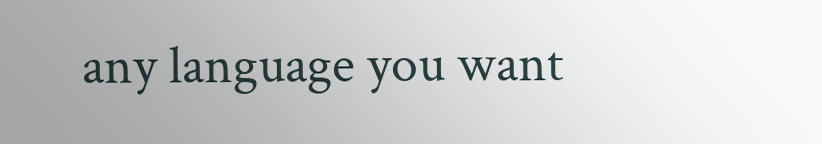any language you want